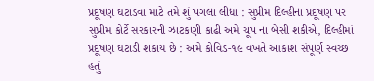પ્રદૂષણ ઘટાડવા માટે તમે શું પગલા લીધા : સુપ્રીમ દિલ્હીના પ્રદૂષણ પર સુપ્રીમ કોર્ટે સરકારની ઝાટકણી કાઢી અમે ચૂપ ના બેસી શકીએ, દિલ્હીમાં પ્રદૂષણ ઘટાડી શકાય છે : અમે કોવિડ-૧૯ વખતે આકાશ સંપૂર્ણ સ્વચ્છ હતું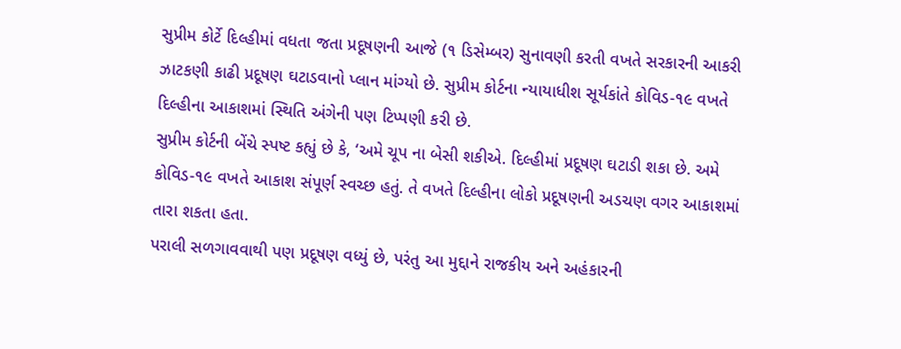સુપ્રીમ કોર્ટે દિલ્હીમાં વધતા જતા પ્રદૂષણની આજે (૧ ડિસેમ્બર) સુનાવણી કરતી વખતે સરકારની આકરી ઝાટકણી કાઢી પ્રદૂષણ ઘટાડવાનો પ્લાન માંગ્યો છે. સુપ્રીમ કોર્ટના ન્યાયાધીશ સૂર્યકાંતે કોવિડ-૧૯ વખતે દિલ્હીના આકાશમાં સ્થિતિ અંગેની પણ ટિપ્પણી કરી છે.
સુપ્રીમ કોર્ટની બેંચે સ્પષ્ટ કહ્યું છે કે, ‘અમે ચૂપ ના બેસી શકીએ. દિલ્હીમાં પ્રદૂષણ ઘટાડી શકા છે. અમે કોવિડ-૧૯ વખતે આકાશ સંપૂર્ણ સ્વચ્છ હતું. તે વખતે દિલ્હીના લોકો પ્રદૂષણની અડચણ વગર આકાશમાં તારા શકતા હતા.
પરાલી સળગાવવાથી પણ પ્રદૂષણ વધ્યું છે, પરંતુ આ મુદ્દાને રાજકીય અને અહંકારની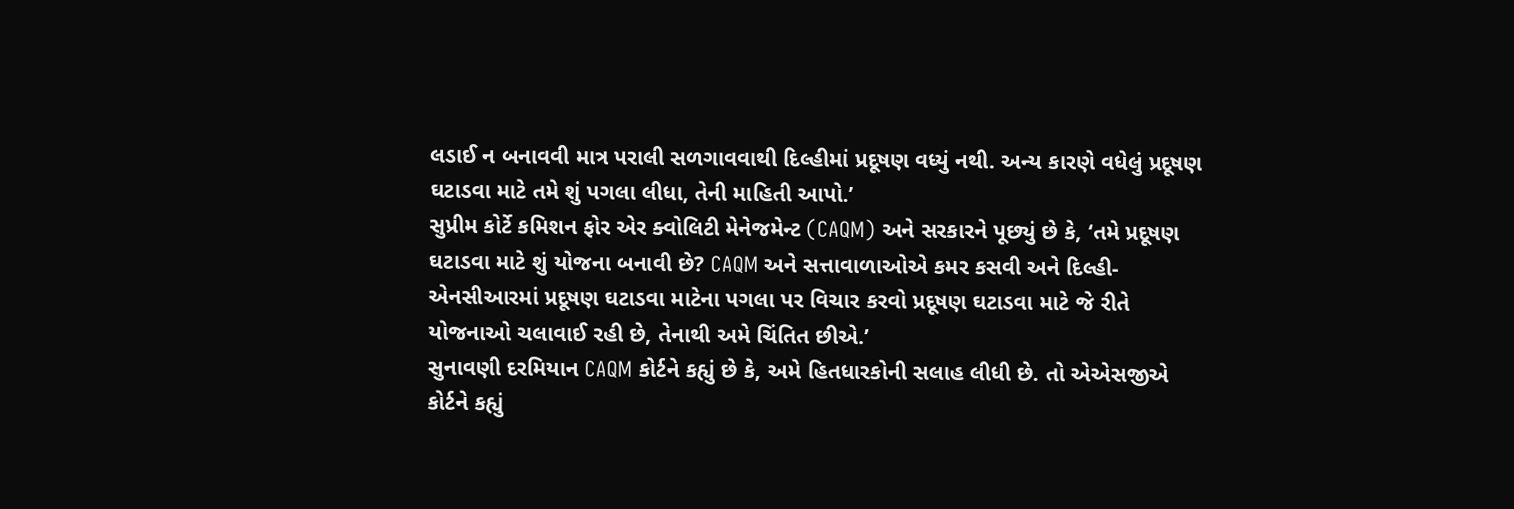લડાઈ ન બનાવવી માત્ર પરાલી સળગાવવાથી દિલ્હીમાં પ્રદૂષણ વધ્યું નથી. અન્ય કારણે વધેલું પ્રદૂષણ ઘટાડવા માટે તમે શું પગલા લીધા, તેની માહિતી આપો.’
સુપ્રીમ કોર્ટે કમિશન ફોર એર ક્વોલિટી મેનેજમેન્ટ (CAQM) અને સરકારને પૂછ્યું છે કે, ‘તમે પ્રદૂષણ ઘટાડવા માટે શું યોજના બનાવી છે? CAQM અને સત્તાવાળાઓએ કમર કસવી અને દિલ્હી-એનસીઆરમાં પ્રદૂષણ ઘટાડવા માટેના પગલા પર વિચાર કરવો પ્રદૂષણ ઘટાડવા માટે જે રીતે યોજનાઓ ચલાવાઈ રહી છે, તેનાથી અમે ચિંતિત છીએ.’
સુનાવણી દરમિયાન CAQM કોર્ટને કહ્યું છે કે, અમે હિતધારકોની સલાહ લીધી છે. તો એએસજીએ કોર્ટને કહ્યું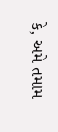કે, અમે તમામ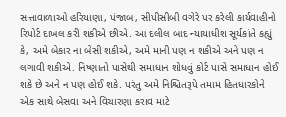સત્તાવાળાઓ હરિયાણા, પંજાબ, સીપીસીબી વગેરે પર કરેલી કાર્યવાહીનો રિપોર્ટ દાખલ કરી શકીએ છીએ. આ દલીલ બાદ ન્યાયાધીશ સૂર્યકાંતે કહ્યું કે, અમે બેકાર ના બેસી શકીએ, અમે માની પણ ન શકીએ અને પણ ન લગાવી શકીએ. નિષ્ણાતો પાસેથી સમાધાન શોધવું કોર્ટ પાસે સમાધાન હોઈ શકે છે અને ન પણ હોઈ શકે. પરંતુ અમે નિશ્ચિતરૂપે તમામ હિતધારકોને એક સાથે બેસવા અને વિચારણા કરાવ માટે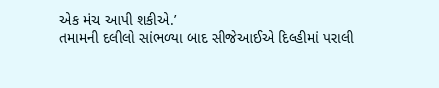એક મંચ આપી શકીએ.’
તમામની દલીલો સાંભળ્યા બાદ સીજેઆઈએ દિલ્હીમાં પરાલી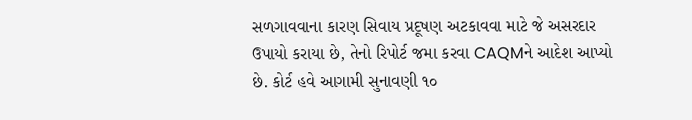સળગાવવાના કારણ સિવાય પ્રદૂષણ અટકાવવા માટે જે અસરદાર ઉપાયો કરાયા છે, તેનો રિપોર્ટ જમા કરવા CAQMને આદેશ આપ્યો છે. કોર્ટ હવે આગામી સુનાવણી ૧૦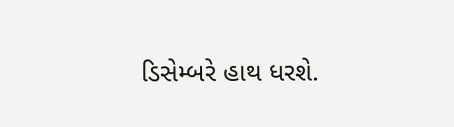ડિસેમ્બરે હાથ ધરશે.